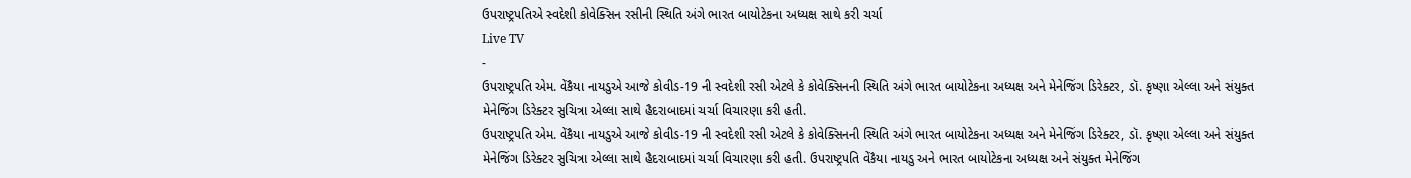ઉપરાષ્ટ્રપતિએ સ્વદેશી કોવેક્સિન રસીની સ્થિતિ અંગે ભારત બાયોટેકના અધ્યક્ષ સાથે કરી ચર્ચા
Live TV
-
ઉપરાષ્ટ્રપતિ એમ. વેંકૈયા નાયડુએ આજે કોવીડ-19 ની સ્વદેશી રસી એટલે કે કોવેક્સિનની સ્થિતિ અંગે ભારત બાયોટેકના અધ્યક્ષ અને મેનેજિંગ ડિરેક્ટર, ડૉ. કૃષ્ણા એલ્લા અને સંયુક્ત મેનેજિંગ ડિરેક્ટર સુચિત્રા એલ્લા સાથે હૈદરાબાદમાં ચર્ચા વિચારણા કરી હતી.
ઉપરાષ્ટ્રપતિ એમ. વેંકૈયા નાયડુએ આજે કોવીડ-19 ની સ્વદેશી રસી એટલે કે કોવેક્સિનની સ્થિતિ અંગે ભારત બાયોટેકના અધ્યક્ષ અને મેનેજિંગ ડિરેક્ટર, ડૉ. કૃષ્ણા એલ્લા અને સંયુક્ત મેનેજિંગ ડિરેક્ટર સુચિત્રા એલ્લા સાથે હૈદરાબાદમાં ચર્ચા વિચારણા કરી હતી. ઉપરાષ્ટ્રપતિ વેંકૈયા નાયડુ અને ભારત બાયોટેકના અધ્યક્ષ અને સંયુક્ત મેનેજિંગ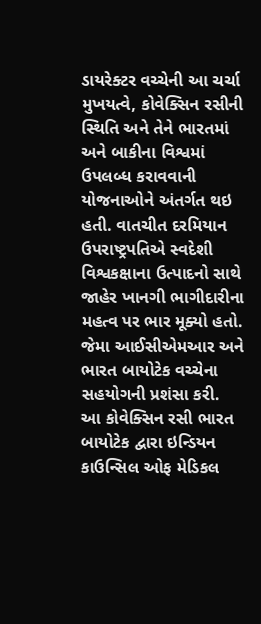ડાયરેક્ટર વચ્ચેની આ ચર્ચા મુખયત્વે, કોવેક્સિન રસીની સ્થિતિ અને તેને ભારતમાં અને બાકીના વિશ્વમાં ઉપલબ્ધ કરાવવાની યોજનાઓને અંતર્ગત થઇ હતી. વાતચીત દરમિયાન ઉપરાષ્ટ્રપતિએ સ્વદેશી વિશ્વકક્ષાના ઉત્પાદનો સાથે જાહેર ખાનગી ભાગીદારીના મહત્વ પર ભાર મૂક્યો હતો. જેમા આઈસીએમઆર અને ભારત બાયોટેક વચ્ચેના સહયોગની પ્રશંસા કરી.
આ કોવેક્સિન રસી ભારત બાયોટેક દ્વારા ઇન્ડિયન કાઉન્સિલ ઓફ મેડિકલ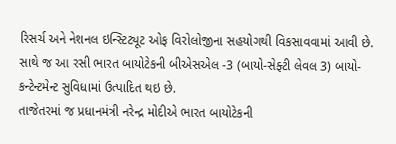રિસર્ચ અને નેશનલ ઇન્સ્ટિટ્યૂટ ઓફ વિરોલોજીના સહયોગથી વિકસાવવામાં આવી છે. સાથે જ આ રસી ભારત બાયોટેકની બીએસએલ -3 (બાયો-સેફ્ટી લેવલ 3) બાયો-કન્ટેન્ટમેન્ટ સુવિધામાં ઉત્પાદિત થઇ છે.
તાજેતરમાં જ પ્રધાનમંત્રી નરેન્દ્ર મોદીએ ભારત બાયોટેકની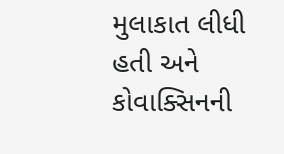મુલાકાત લીધી હતી અને કોવાક્સિનની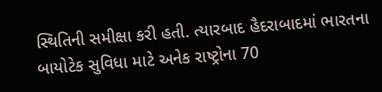સ્થિતિની સમીક્ષા કરી હતી. ત્યારબાદ હૈદરાબાદમાં ભારતના બાયોટેક સુવિધા માટે અનેક રાષ્ટ્રોના 70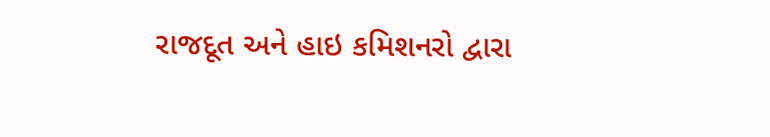રાજદૂત અને હાઇ કમિશનરો દ્વારા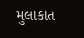મુલાકાત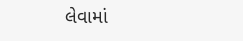લેવામાં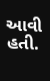આવી હતી.